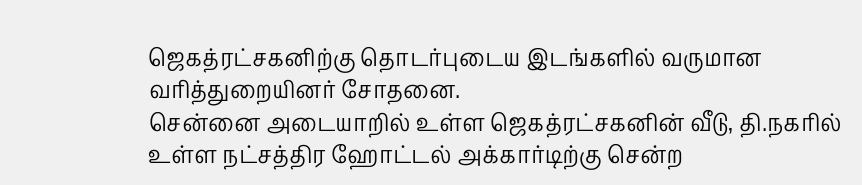ஜெகத்ரட்சகனிற்கு தொடர்புடைய இடங்களில் வருமான வரித்துறையினர் சோதனை.
சென்னை அடையாறில் உள்ள ஜெகத்ரட்சகனின் வீடு, தி.நகரில் உள்ள நட்சத்திர ஹோட்டல் அக்கார்டிற்கு சென்ற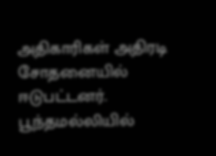அதிகாரிகள் அதிரடி சோதனையில் ஈடுபட்டனர். பூந்தமல்லியில்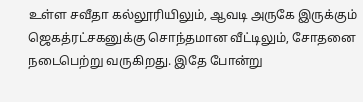உள்ள சவீதா கல்லூரியிலும், ஆவடி அருகே இருக்கும் ஜெகத்ரட்சகனுக்கு சொந்தமான வீட்டிலும், சோதனை நடைபெற்று வருகிறது. இதே போன்று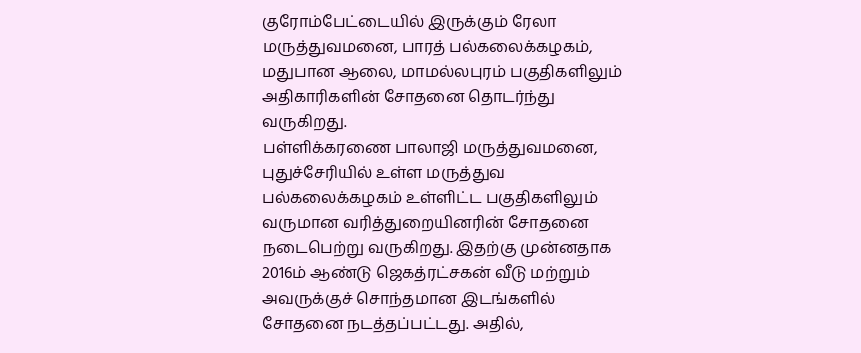குரோம்பேட்டையில் இருக்கும் ரேலா மருத்துவமனை, பாரத் பல்கலைக்கழகம், மதுபான ஆலை, மாமல்லபுரம் பகுதிகளிலும் அதிகாரிகளின் சோதனை தொடர்ந்து வருகிறது.
பள்ளிக்கரணை பாலாஜி மருத்துவமனை, புதுச்சேரியில் உள்ள மருத்துவ பல்கலைக்கழகம் உள்ளிட்ட பகுதிகளிலும் வருமான வரித்துறையினரின் சோதனை நடைபெற்று வருகிறது. இதற்கு முன்னதாக 2016ம் ஆண்டு ஜெகத்ரட்சகன் வீடு மற்றும் அவருக்குச் சொந்தமான இடங்களில் சோதனை நடத்தப்பட்டது. அதில்,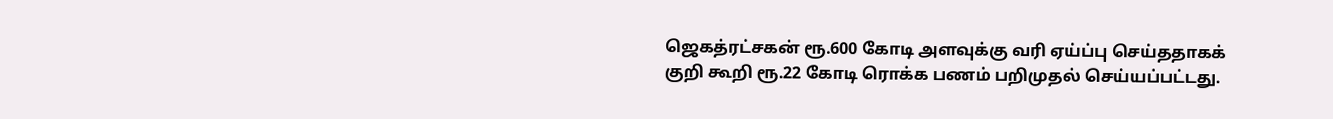ஜெகத்ரட்சகன் ரூ.600 கோடி அளவுக்கு வரி ஏய்ப்பு செய்ததாகக் குறி கூறி ரூ.22 கோடி ரொக்க பணம் பறிமுதல் செய்யப்பட்டது.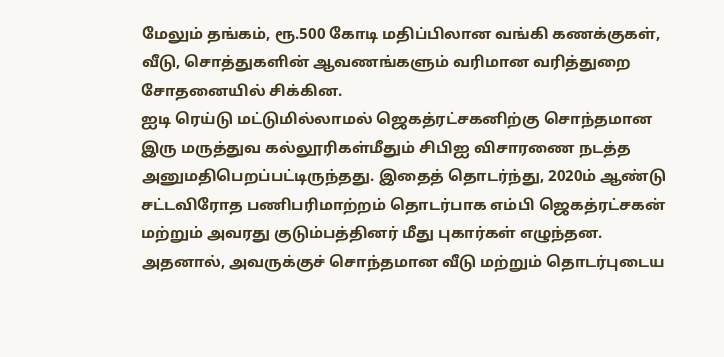மேலும் தங்கம், ரூ.500 கோடி மதிப்பிலான வங்கி கணக்குகள், வீடு, சொத்துகளின் ஆவணங்களும் வரிமான வரித்துறை சோதனையில் சிக்கின.
ஐடி ரெய்டு மட்டுமில்லாமல் ஜெகத்ரட்சகனிற்கு சொந்தமான இரு மருத்துவ கல்லூரிகள்மீதும் சிபிஐ விசாரணை நடத்த அனுமதிபெறப்பட்டிருந்தது. இதைத் தொடர்ந்து, 2020ம் ஆண்டு சட்டவிரோத பணிபரிமாற்றம் தொடர்பாக எம்பி ஜெகத்ரட்சகன் மற்றும் அவரது குடும்பத்தினர் மீது புகார்கள் எழுந்தன. அதனால், அவருக்குச் சொந்தமான வீடு மற்றும் தொடர்புடைய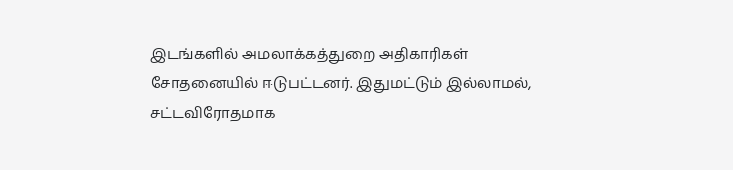இடங்களில் அமலாக்கத்துறை அதிகாரிகள் சோதனையில் ஈடுபட்டனர். இதுமட்டும் இல்லாமல், சட்டவிரோதமாக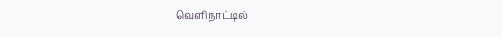வெளிநாட்டில்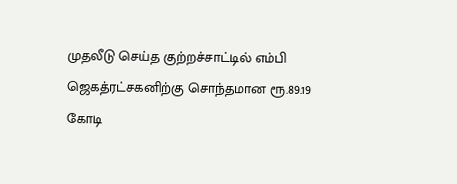முதலீடு செய்த குற்றச்சாட்டில் எம்பி ஜெகத்ரட்சகனிற்கு சொந்தமான ரூ.89.19 கோடி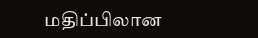மதிப்பிலான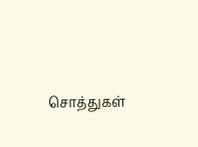சொத்துகள்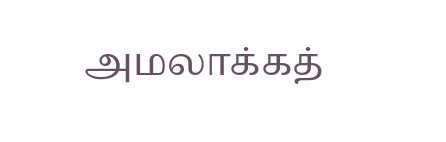அமலாக்கத்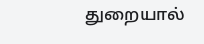துறையால்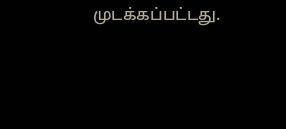முடக்கப்பட்டது.